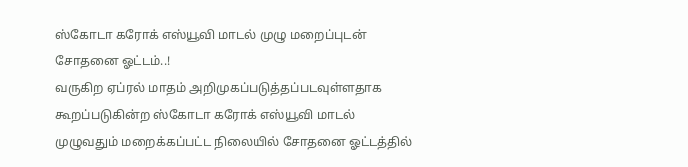ஸ்கோடா கரோக் எஸ்யூவி மாடல் முழு மறைப்புடன் சோதனை ஓட்டம்..!
வருகிற ஏப்ரல் மாதம் அறிமுகப்படுத்தப்படவுள்ளதாக கூறப்படுகின்ற ஸ்கோடா கரோக் எஸ்யூவி மாடல் முழுவதும் மறைக்கப்பட்ட நிலையில் சோதனை ஓட்டத்தில்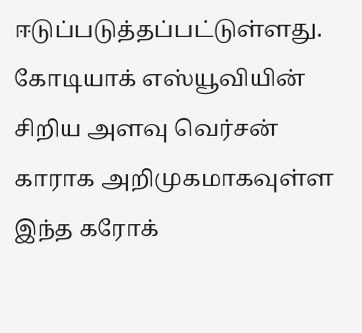ஈடுப்படுத்தப்பட்டுள்ளது. கோடியாக் எஸ்யூவியின் சிறிய அளவு வெர்சன் காராக அறிமுகமாகவுள்ள இந்த கரோக்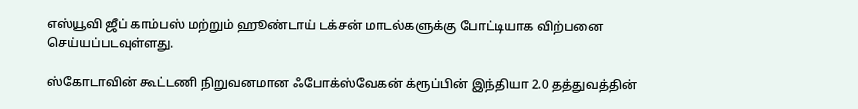எஸ்யூவி ஜீப் காம்பஸ் மற்றும் ஹூண்டாய் டக்சன் மாடல்களுக்கு போட்டியாக விற்பனை செய்யப்படவுள்ளது.

ஸ்கோடாவின் கூட்டணி நிறுவனமான ஃபோக்ஸ்வேகன் க்ரூப்பின் இந்தியா 2.0 தத்துவத்தின்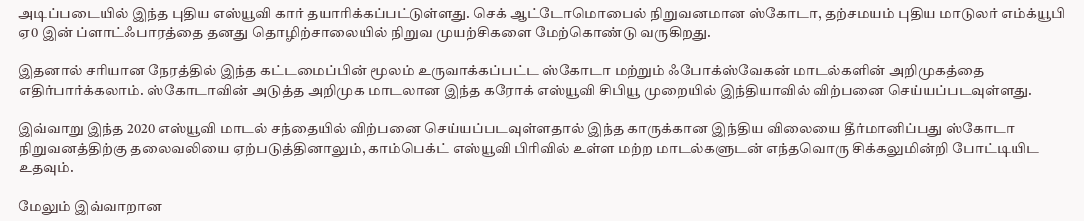அடிப்படையில் இந்த புதிய எஸ்யூவி கார் தயாரிக்கப்பட்டுள்ளது. செக் ஆட்டோமொபைல் நிறுவனமான ஸ்கோடா, தற்சமயம் புதிய மாடுலர் எம்க்யூபி ஏ0 இன் ப்ளாட்ஃபாரத்தை தனது தொழிற்சாலையில் நிறுவ முயற்சிகளை மேற்கொண்டு வருகிறது.

இதனால் சரியான நேரத்தில் இந்த கட்டமைப்பின் மூலம் உருவாக்கப்பட்ட ஸ்கோடா மற்றும் ஃபோக்ஸ்வேகன் மாடல்களின் அறிமுகத்தை எதிர்பார்க்கலாம். ஸ்கோடாவின் அடுத்த அறிமுக மாடலான இந்த கரோக் எஸ்யூவி சிபியூ முறையில் இந்தியாவில் விற்பனை செய்யப்படவுள்ளது.

இவ்வாறு இந்த 2020 எஸ்யூவி மாடல் சந்தையில் விற்பனை செய்யப்படவுள்ளதால் இந்த காருக்கான இந்திய விலையை தீர்மானிப்பது ஸ்கோடா நிறுவனத்திற்கு தலைவலியை ஏற்படுத்தினாலும், காம்பெக்ட் எஸ்யூவி பிரிவில் உள்ள மற்ற மாடல்களுடன் எந்தவொரு சிக்கலுமின்றி போட்டியிட உதவும்.

மேலும் இவ்வாறான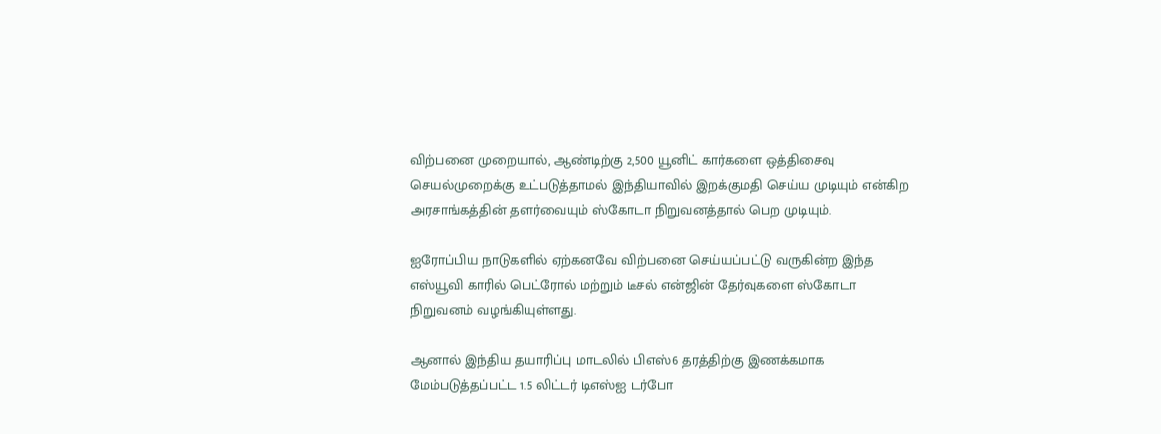விற்பனை முறையால், ஆண்டிற்கு 2,500 யூனிட் கார்களை ஒத்திசைவு செயல்முறைக்கு உட்படுத்தாமல் இந்தியாவில் இறக்குமதி செய்ய முடியும் என்கிற அரசாங்கத்தின் தளர்வையும் ஸ்கோடா நிறுவனத்தால் பெற முடியும்.

ஐரோப்பிய நாடுகளில் ஏற்கனவே விற்பனை செய்யப்பட்டு வருகின்ற இந்த எஸ்யூவி காரில் பெட்ரோல் மற்றும் டீசல் என்ஜின் தேர்வுகளை ஸ்கோடா நிறுவனம் வழங்கியுள்ளது.

ஆனால் இந்திய தயாரிப்பு மாடலில் பிஎஸ்6 தரத்திற்கு இணக்கமாக மேம்படுத்தப்பட்ட 1.5 லிட்டர் டிஎஸ்ஐ டர்போ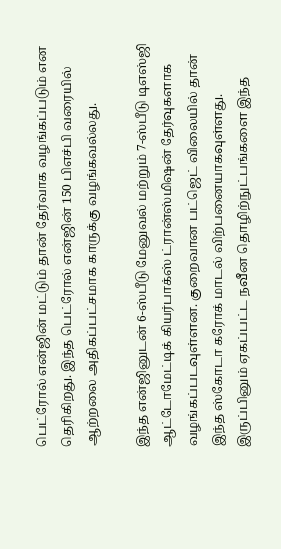பெட்ரோல் என்ஜின் மட்டும் தான் தேர்வாக வழங்கப்படும் என தெரிகிறது. இந்த பெட்ரோல் என்ஜின் 150 பிஎச்பி வரையில் ஆற்றலை அதிகப்பட்சமாக காருக்கு வழங்கவல்லது.

இந்த என்ஜினுடன் 6-ஸ்பீடு மேனுவல் மற்றும் 7-ஸ்பீடு டிஎஸ்ஜி ஆட்டோமேட்டிக் கியர்பாக்ஸ் ட்ரான்ஸ்மிஷன் தேர்வுகளாக வழங்கப்படவுள்ளன. குறைவான பட்ஜெட் விலையில் தான் இந்த ஸ்கோடா கரோக் மாடல் விற்பனையாகவுள்ளது. இருப்பினும் ஏகப்பட்ட நவீன தொழிற்நுட்பங்களை இந்த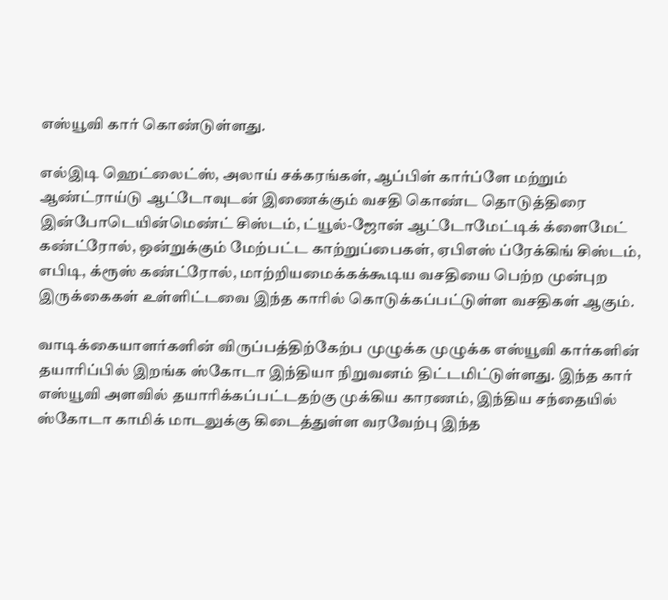எஸ்யூவி கார் கொண்டுள்ளது.

எல்இடி ஹெட்லைட்ஸ், அலாய் சக்கரங்கள், ஆப்பிள் கார்ப்ளே மற்றும் ஆண்ட்ராய்டு ஆட்டோவுடன் இணைக்கும் வசதி கொண்ட தொடுத்திரை இன்போடெயின்மெண்ட் சிஸ்டம், ட்யூல்-ஜோன் ஆட்டோமேட்டிக் க்ளைமேட் கண்ட்ரோல், ஒன்றுக்கும் மேற்பட்ட காற்றுப்பைகள், ஏபிஎஸ் ப்ரேக்கிங் சிஸ்டம், எபிடி, க்ரூஸ் கண்ட்ரோல், மாற்றியமைக்கக்கூடிய வசதியை பெற்ற முன்புற இருக்கைகள் உள்ளிட்டவை இந்த காரில் கொடுக்கப்பட்டுள்ள வசதிகள் ஆகும்.

வாடிக்கையாளர்களின் விருப்பத்திற்கேற்ப முழுக்க முழுக்க எஸ்யூவி கார்களின் தயாரிப்பில் இறங்க ஸ்கோடா இந்தியா நிறுவனம் திட்டமிட்டுள்ளது. இந்த கார் எஸ்யூவி அளவில் தயாரிக்கப்பட்டதற்கு முக்கிய காரணம், இந்திய சந்தையில் ஸ்கோடா காமிக் மாடலுக்கு கிடைத்துள்ள வரவேற்பு இந்த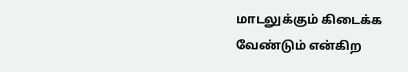மாடலுக்கும் கிடைக்க வேண்டும் என்கிற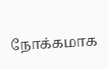நோக்கமாக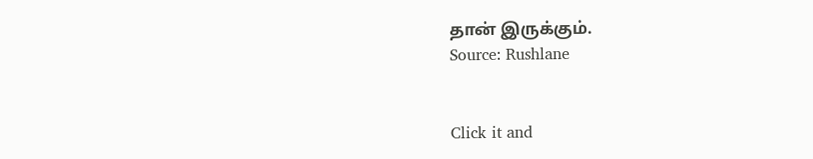தான் இருக்கும்.
Source: Rushlane


Click it and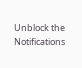Unblock the Notifications